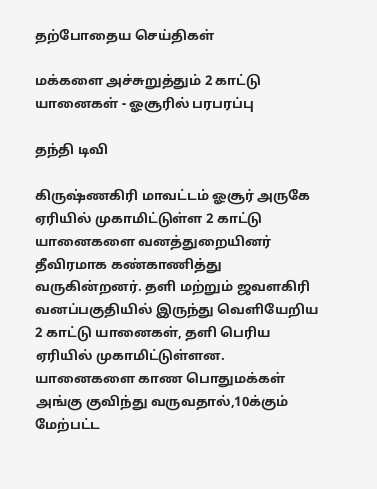தற்போதைய செய்திகள்

மக்களை அச்சுறுத்தும் 2 காட்டு யானைகள் - ஓசூரில் பரபரப்பு

தந்தி டிவி

கிருஷ்ணகிரி மாவட்டம் ஓசூர் அருகே ஏரியில் முகாமிட்டுள்ள 2 காட்டு யானைகளை வனத்துறையினர் தீவிரமாக கண்காணித்து வருகின்றனர். தளி மற்றும் ஜவளகிரி வனப்பகுதியில் இருந்து வெளியேறிய 2 காட்டு யானைகள், தளி பெரிய ஏரியில் முகாமிட்டுள்ளன. யானைகளை காண பொதுமக்கள் அங்கு குவிந்து வருவதால்,10க்கும் மேற்பட்ட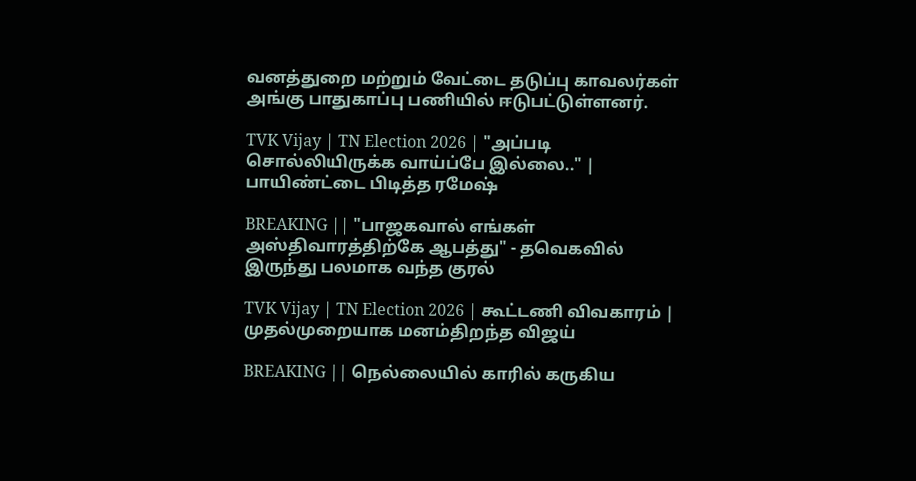வனத்துறை மற்றும் வேட்டை தடுப்பு காவலர்கள் அங்கு பாதுகாப்பு பணியில் ஈடுபட்டுள்ளனர்.

TVK Vijay | TN Election 2026 | "அப்படி சொல்லியிருக்க வாய்ப்பே இல்லை.." | பாயிண்ட்டை பிடித்த ரமேஷ்

BREAKING || "பாஜகவால் எங்கள் அஸ்திவாரத்திற்கே ஆபத்து" - தவெகவில் இருந்து பலமாக வந்த குரல்

TVK Vijay | TN Election 2026 | கூட்டணி விவகாரம் | முதல்முறையாக மனம்திறந்த விஜய்

BREAKING || நெல்லையில் காரில் கருகிய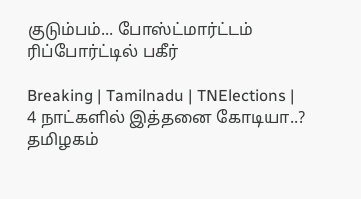குடும்பம்... போஸ்ட்மார்ட்டம் ரிப்போர்ட்டில் பகீர்

Breaking | Tamilnadu | TNElections | 4 நாட்களில் இத்தனை கோடியா..? தமிழகம்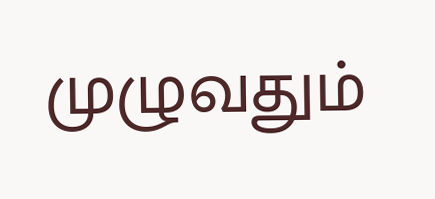முழுவதும்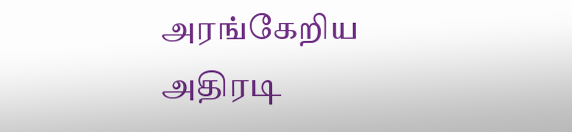அரங்கேறிய அதிரடி